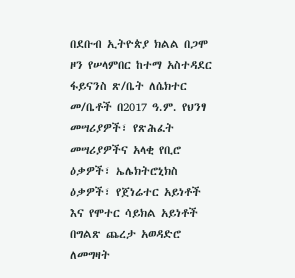በደቡብ ኢትዮጵያ ክልል በጋሞ ዞን የሠላምበር ከተማ አስተዳደር ፋይናንስ ጽ/ቤት ለሴክተር መ/ቤቶች በ2017 ዓ.ም. የህንፃ መሣሪያዎች፣ የጽሕፈት መሣሪያዎችና አላቂ የቢሮ ዕቃዎች፣ ኤሌክትሮኒክስ ዕቃዎች፣ የጀነሬተር አይነቶች እና የሞተር ሳይክል አይነቶች በግልጽ ጨረታ አወዳድሮ ለመግዛት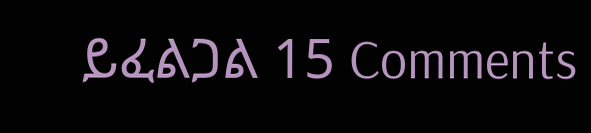ይፈልጋል 15 Comments